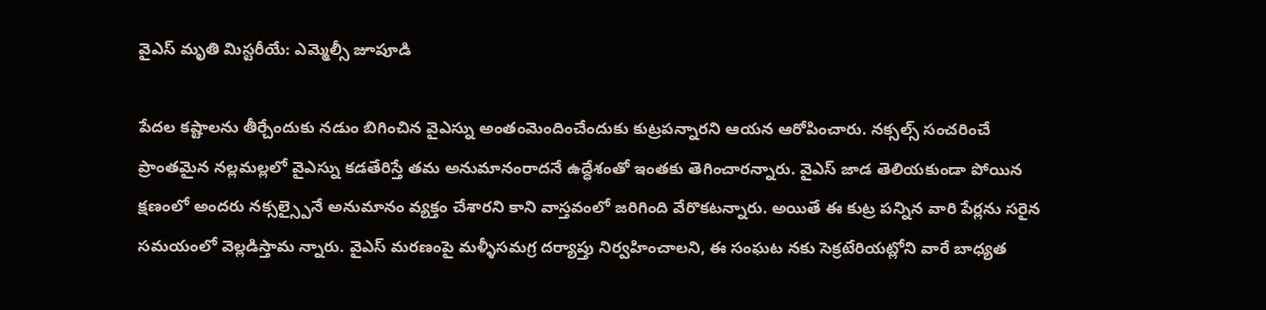వైఎస్ మృతి మిస్టరీయే: ఎమ్మెల్సీ జూపూడి

పేదల కష్టాలను తీర్చేందుకు నడుం బిగించిన వైఎస్ను అంతంమెందించేందుకు కుట్రపన్నారని ఆయన ఆరోపించారు. నక్సల్స్ సంచరించే ప్రాంతమైన నల్లమల్లలో వైఎస్ను కడతేరిస్తే తమ అనుమానంరాదనే ఉద్ధేశంతో ఇంతకు తెగించారన్నారు. వైఎస్ జాడ తెలియకుండా పోయిన క్షణంలో అందరు నక్సల్స్పైనే అనుమానం వ్యక్తం చేశారని కాని వాస్తవంలో జరిగింది వేరొకటన్నారు. అయితే ఈ కుట్ర పన్నిన వారి పేర్లను సరైన సమయంలో వెల్లడిస్తామ న్నారు. వైఎస్ మరణంపై మళ్ళీసమగ్ర దర్యాప్తు నిర్వహించాలని, ఈ సంఘట నకు సెక్రటేరియట్లోని వారే బాధ్యత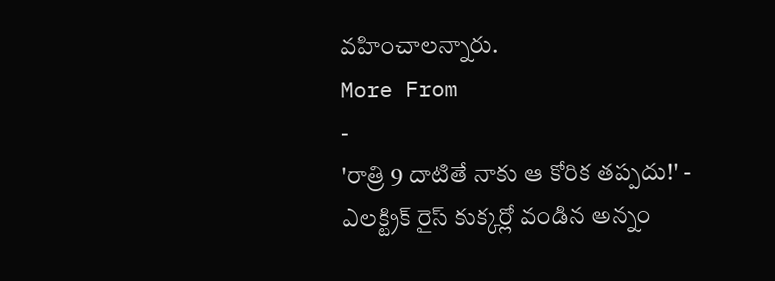వహించాలన్నారు.
More From
-
'రాత్రి 9 దాటితే నాకు ఆ కోరిక తప్పదు!' -
ఎలక్ట్రిక్ రైస్ కుక్కర్లో వండిన అన్నం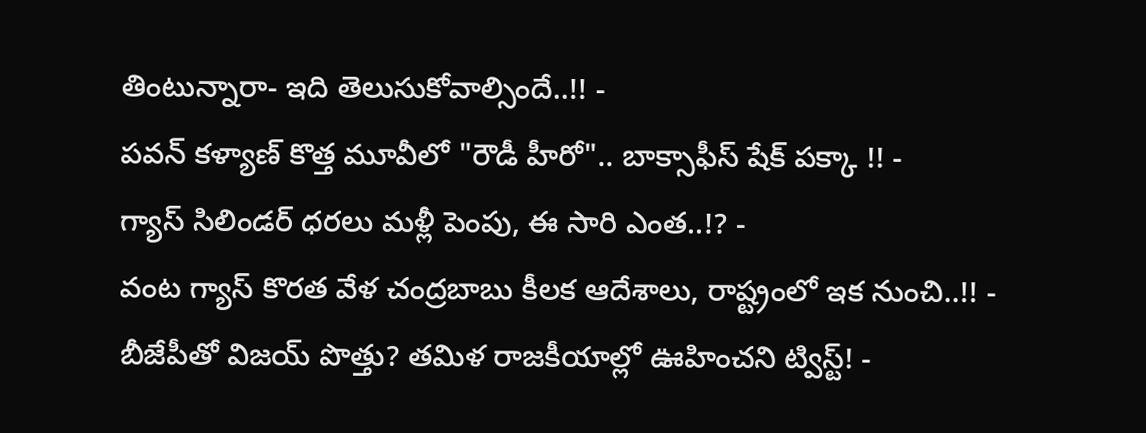తింటున్నారా- ఇది తెలుసుకోవాల్సిందే..!! -
పవన్ కళ్యాణ్ కొత్త మూవీలో "రౌడీ హీరో".. బాక్సాఫీస్ షేక్ పక్కా !! -
గ్యాస్ సిలిండర్ ధరలు మళ్లీ పెంపు, ఈ సారి ఎంత..!? -
వంట గ్యాస్ కొరత వేళ చంద్రబాబు కీలక ఆదేశాలు, రాష్ట్రంలో ఇక నుంచి..!! -
బీజేపీతో విజయ్ పొత్తు? తమిళ రాజకీయాల్లో ఊహించని ట్విస్ట్! -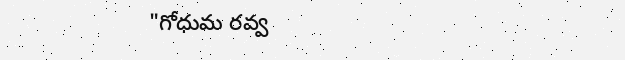"గోధుమ రవ్వ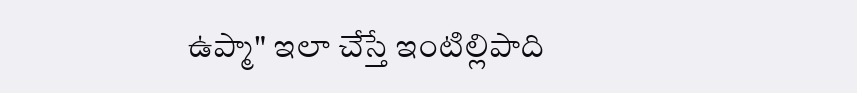ఉప్మా" ఇలా చేస్తే ఇంటిల్లిపాది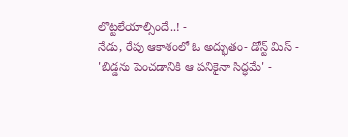లొట్టలేయాల్సిందే..! -
నేడు, రేపు ఆకాశంలో ఓ అద్భుతం- డోన్ట్ మిస్ -
'బిడ్డను పెంచడానికి ఆ పనికైనా సిద్ధమే' -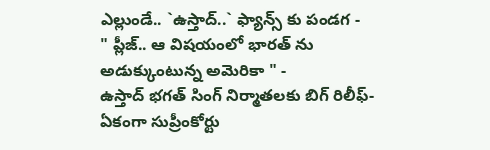ఎల్లుండే.. `ఉస్తాద్..` ఫ్యాన్స్ కు పండగ -
" ప్లీజ్.. ఆ విషయంలో భారత్ ను అడుక్కుంటున్న అమెరికా " -
ఉస్తాద్ భగత్ సింగ్ నిర్మాతలకు బిగ్ రిలీఫ్- ఏకంగా సుప్రీంకోర్టు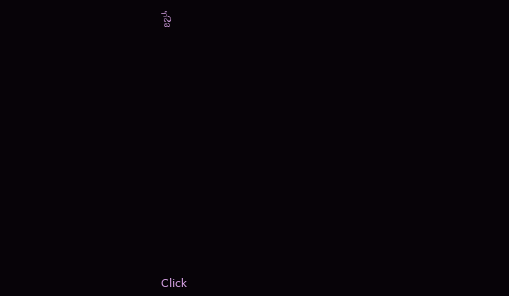స్టే












Click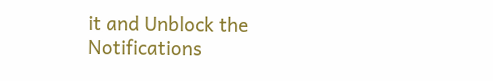it and Unblock the Notifications